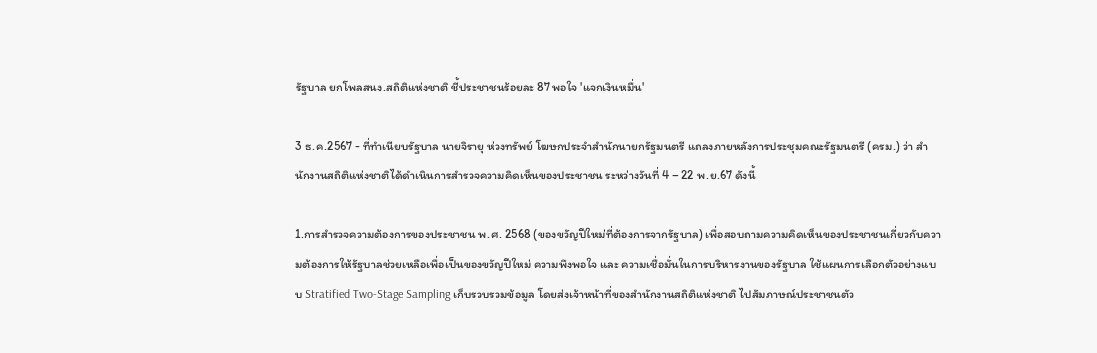รัฐบาล ยกโพลสนง.สถิติแห่งชาติ ชี้ประชาชนร้อยละ 87 พอใจ 'แจกเงินหมื่น'

3 ธ.ค.2567 - ที่ทำเนียบรัฐบาล นายจิรายุ ห่วงทรัพย์ โฆษกประจำสำนักนายกรัฐมนตรี แถลงภายหลังการประชุมคณะรัฐมนตรี (ครม.) ว่า สำนักงานสถิติแห่งชาติได้ดำเนินการสำรวจความคิดเห็นของประชาชน ระหว่างวันที่ 4 – 22 พ.ย.67 ดังนี้

1.การสำรวจความต้องการของประชาชน พ.ศ. 2568 (ของขวัญปีใหม่ที่ต้องการจากรัฐบาล) เพื่อสอบถามความคิดเห็นของประชาชนเกี่ยวกับความต้องการให้รัฐบาลช่วยเหลือเพื่อเป็นของขวัญปีใหม่ ความพึงพอใจ และ ความเชื่อมั่นในการบริหารงานของรัฐบาล ใช้แผนการเลือกตัวอย่างแบบ Stratified Two-Stage Sampling เก็บรวบรวมข้อมูล โดยส่งเจ้าหน้าที่ของสำนักงานสถิติแห่งชาติ ไปสัมภาษณ์ประชาชนตัว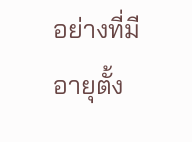อย่างที่มีอายุตั้ง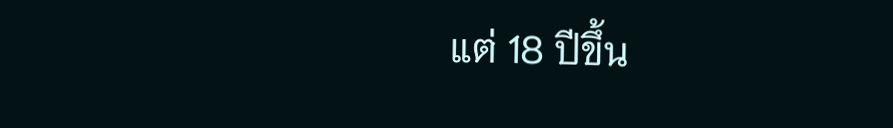แต่ 18 ปีขึ้น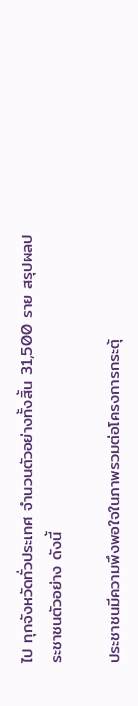ไป ทุกจังหวัดทั่วประเทศ จำนวนตัวอย่างทั้งสิ้น 31,500 ราย สรุปผลประชาชนตัวอย่าง ดังนี้

ประชาชนมีความพึงพอใจในภาพรวมต่อโครงการกระตุ้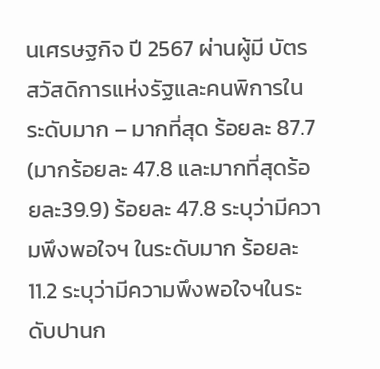นเศรษฐกิจ ปี 2567 ผ่านผู้มี บัตรสวัสดิการแห่งรัฐและคนพิการในระดับมาก – มากที่สุด ร้อยละ 87.7 (มากร้อยละ 47.8 และมากที่สุดร้อยละ39.9) ร้อยละ 47.8 ระบุว่ามีความพึงพอใจฯ ในระดับมาก ร้อยละ 11.2 ระบุว่ามีความพึงพอใจฯในระดับปานก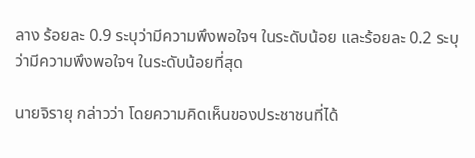ลาง ร้อยละ 0.9 ระบุว่ามีความพึงพอใจฯ ในระดับน้อย และร้อยละ 0.2 ระบุว่ามีความพึงพอใจฯ ในระดับน้อยที่สุด

นายจิรายุ กล่าวว่า โดยความคิดเห็นของประชาชนที่ได้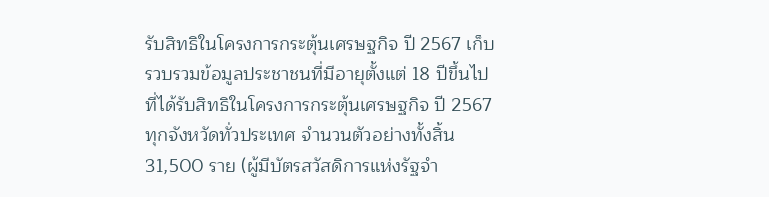รับสิทธิในโครงการกระตุ้นเศรษฐกิจ ปี 2567 เก็บรวบรวมข้อมูลประชาชนที่มีอายุตั้งแต่ 18 ปีขึ้นไปที่ได้รับสิทธิในโครงการกระตุ้นเศรษฐกิจ ปี 2567 ทุกจังหวัดทั่วประเทศ จำนวนตัวอย่างทั้งสิ้น 31,500 ราย (ผู้มีบัตรสวัสดิการแห่งรัฐจำ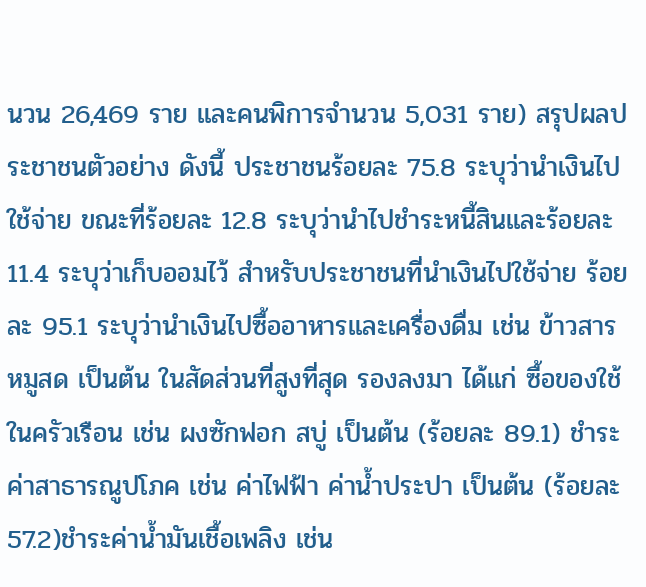นวน 26,469 ราย และคนพิการจำนวน 5,031 ราย) สรุปผลประชาชนตัวอย่าง ดังนี้ ประชาชนร้อยละ 75.8 ระบุว่านำเงินไปใช้จ่าย ขณะที่ร้อยละ 12.8 ระบุว่านำไปชำระหนี้สินและร้อยละ 11.4 ระบุว่าเก็บออมไว้ สำหรับประชาชนที่นำเงินไปใช้จ่าย ร้อยละ 95.1 ระบุว่านำเงินไปซื้ออาหารและเครื่องดื่ม เช่น ข้าวสาร หมูสด เป็นต้น ในสัดส่วนที่สูงที่สุด รองลงมา ได้แก่ ซื้อของใช้ในครัวเรือน เช่น ผงซักฟอก สบู่ เป็นต้น (ร้อยละ 89.1) ชำระค่าสาธารณูปโภค เช่น ค่าไฟฟ้า ค่าน้ำประปา เป็นต้น (ร้อยละ 57.2)ชำระค่าน้ำมันเชื้อเพลิง เช่น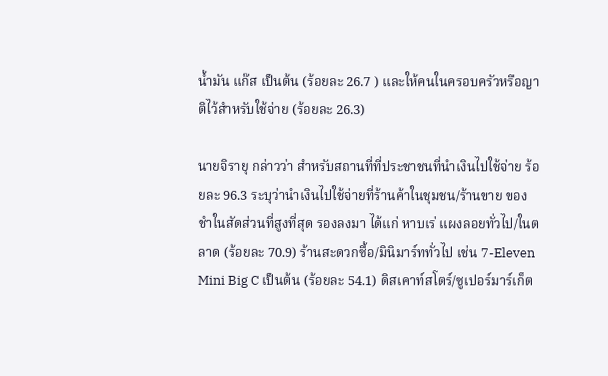น้ำมัน แก๊ส เป็นต้น (ร้อยละ 26.7 ) และให้คนในครอบครัวหรือญาติไว้สำหรับใช้จ่าย (ร้อยละ 26.3)

นายจิรายุ กล่าวว่า สำหรับสถานที่ที่ประชาชนที่นำเงินไปใช้จ่าย ร้อยละ 96.3 ระบุว่านำเงินไปใช้จ่ายที่ร้านค้าในชุมชน/ร้านขาย ของชำในสัดส่วนที่สูงที่สุด รองลงมา ได้แก่ หาบเร่ แผงลอยทั่วไป/ในตลาด (ร้อยละ 70.9) ร้านสะดวกซื้อ/มินิมาร์ททั่วไป เช่น 7-Eleven Mini Big C เป็นต้น (ร้อยละ 54.1) ดิสเคาท์สโตร์/ซูเปอร์มาร์เก็ต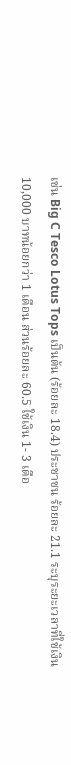เช่น Big C Tesco Lotus Tops เป็นต้น (ร้อยละ 18.4) ประชาชน ร้อยละ 21.1 ระบุระยะเวลาที่ใช้เงิน 10,000 บาทน้อยกว่า 1 เดือน ส่วนร้อยละ 60.5 ใช้เงิน 1- 3 เดือ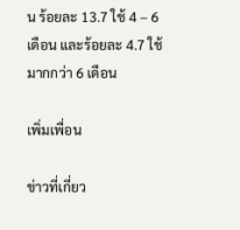น ร้อยละ 13.7 ใช้ 4 – 6 เดือน และร้อยละ 4.7 ใช้มากกว่า 6 เดือน

เพิ่มเพื่อน

ข่าวที่เกี่ยว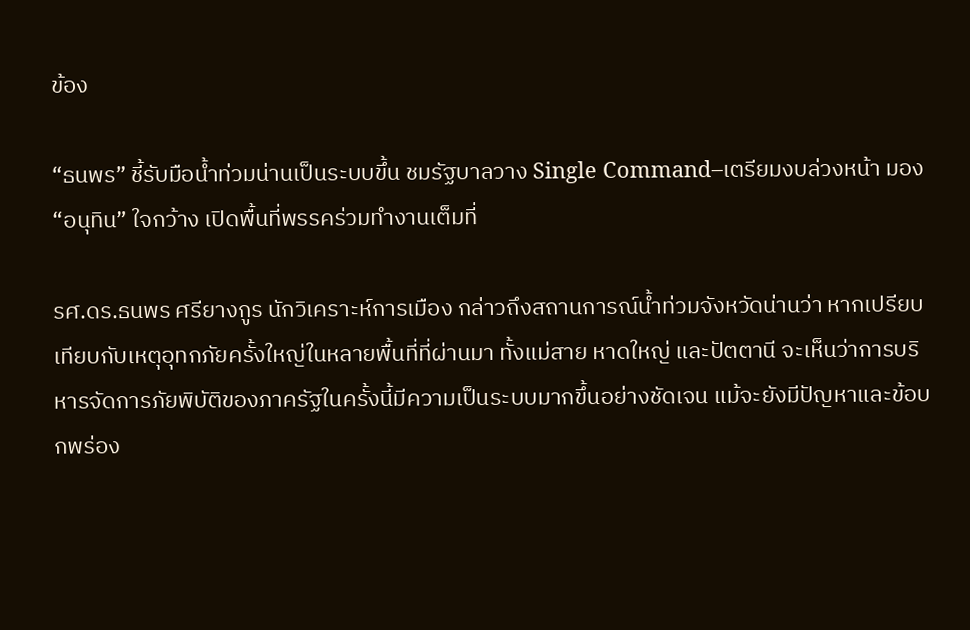ข้อง

“ธนพร” ชี้รับมือน้ำท่วมน่านเป็นระบบขึ้น ชมรัฐบาลวาง Single Command–เตรียมงบล่วงหน้า มอง “อนุทิน” ใจกว้าง เปิดพื้นที่พรรคร่วมทำงานเต็มที่

รศ.ดร.ธนพร ศรียางกูร นักวิเคราะห์การเมือง กล่าวถึงสถานการณ์น้ำท่วมจังหวัดน่านว่า หากเปรียบเทียบกับเหตุอุทกภัยครั้งใหญ่ในหลายพื้นที่ที่ผ่านมา ทั้งแม่สาย หาดใหญ่ และปัตตานี จะเห็นว่าการบริหารจัดการภัยพิบัติของภาครัฐในครั้งนี้มีความเป็นระบบมากขึ้นอย่างชัดเจน แม้จะยังมีปัญหาและข้อบกพร่อง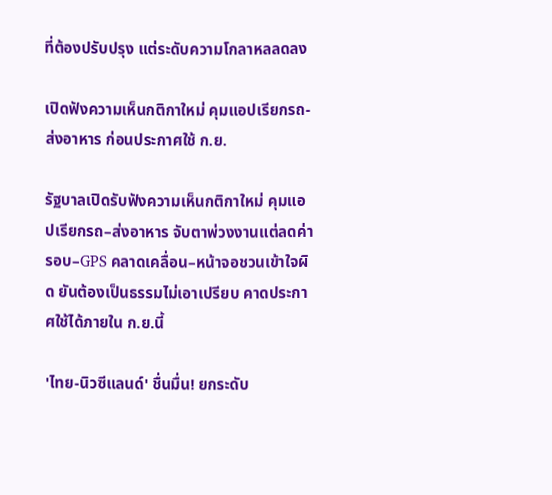ที่ต้องปรับปรุง แต่ระดับความโกลาหลลดลง

เปิดฟังความเห็นกติกาใหม่ คุมแอปเรียกรถ-ส่งอาหาร ก่อนประกาศใช้ ก.ย.

รัฐบาลเปิดรับฟังความเห็นกติกาใหม่ คุมแอปเรียกรถ–ส่งอาหาร จับตาพ่วงงานแต่ลดค่ารอบ–GPS คลาดเคลื่อน–หน้าจอชวนเข้าใจผิด ยันต้องเป็นธรรมไม่เอาเปรียบ คาดประกาศใช้ได้ภายใน ก.ย.นี้

'ไทย-นิวซีแลนด์' ชื่นมื่น! ยกระดับ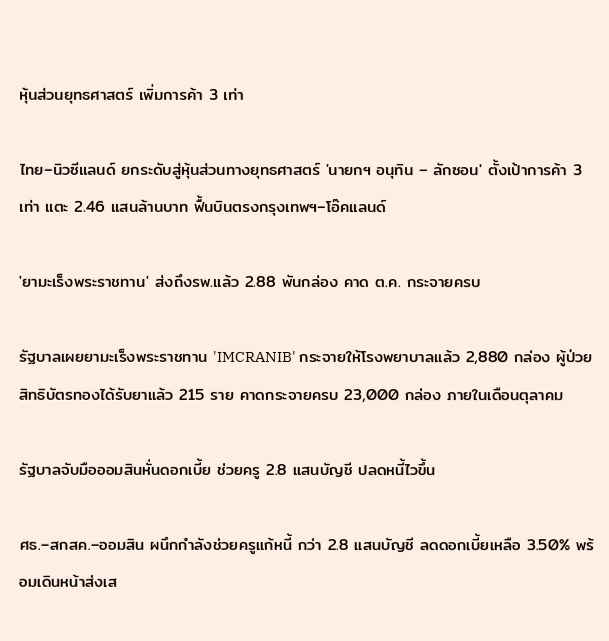หุ้นส่วนยุทธศาสตร์ เพิ่มการค้า 3 เท่า

ไทย–นิวซีแลนด์ ยกระดับสู่หุ้นส่วนทางยุทธศาสตร์ 'นายกฯ อนุทิน – ลักซอน' ตั้งเป้าการค้า 3 เท่า แตะ 2.46 แสนล้านบาท ฟื้นบินตรงกรุงเทพฯ–โอ๊คแลนด์

'ยามะเร็งพระราชทาน' ส่งถึงรพ.แล้ว 2.88 พันกล่อง คาด ต.ค. กระจายครบ

รัฐบาลเผยยามะเร็งพระราชทาน 'IMCRANIB' กระจายให้โรงพยาบาลแล้ว 2,880 กล่อง ผู้ป่วยสิทธิบัตรทองได้รับยาแล้ว 215 ราย คาดกระจายครบ 23,000 กล่อง ภายในเดือนตุลาคม

รัฐบาลจับมือออมสินหั่นดอกเบี้ย ช่วยครู 2.8 แสนบัญชี ปลดหนี้ไวขึ้น

ศธ.–สกสค.–ออมสิน ผนึกกำลังช่วยครูแก้หนี้ กว่า 2.8 แสนบัญชี ลดดอกเบี้ยเหลือ 3.50% พร้อมเดินหน้าส่งเส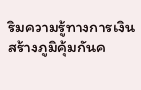ริมความรู้ทางการเงิน สร้างภูมิคุ้มกันค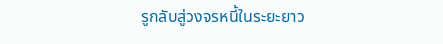รูกลับสู่วงจรหนี้ในระยะยาว